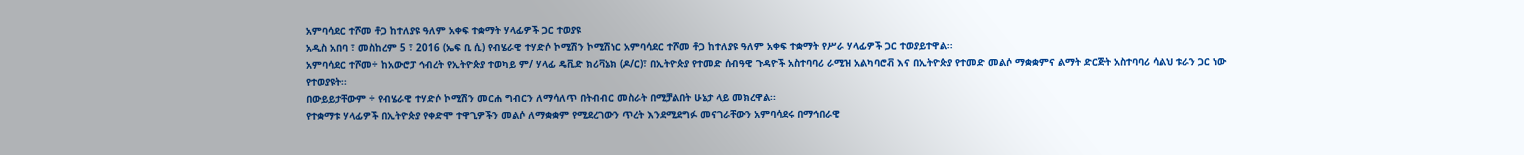አምባሳደር ተሾመ ቶጋ ከተለያዩ ዓለም አቀፍ ተቋማት ሃላፊዎች ጋር ተወያዩ
አዲስ አበባ ፣ መስከረም 5 ፣ 2016 (ኤፍ ቢ ሲ) የብሄራዊ ተሃድሶ ኮሚሽን ኮሚሽነር አምባሳደር ተሾመ ቶጋ ከተለያዩ ዓለም አቀፍ ተቋማት የሥራ ሃላፊዎች ጋር ተወያይተዋል፡፡
አምባሳደር ተሾመ÷ ከአውሮፓ ኅብረት የኢትዮጵያ ተወካይ ም/ ሃላፊ ዴቪድ ክሪቫኔክ (ዶ/ር)፣ በኢትዮጵያ የተመድ ሰብዓዊ ጉዳዮች አስተባባሪ ራሚዝ አልካባሮቭ እና በኢትዮጵያ የተመድ መልሶ ማቋቋምና ልማት ድርጅት አስተባባሪ ሳልህ ቱራን ጋር ነው የተወያዩት፡፡
በውይይታቸውም ÷ የብሄራዊ ተሃድሶ ኮሚሽን መርሐ ግብርን ለማሳለጥ በትብብር መስራት በሚቻልበት ሁኔታ ላይ መክረዋል፡፡
የተቋማቱ ሃላፊዎች በኢትዮጵያ የቀድሞ ተዋጊዎችን መልሶ ለማቋቋም የሚደረገውን ጥረት እንደሚደግፉ መናገራቸውን አምባሳደሩ በማኅበራዊ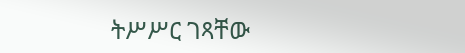ትሥሥር ገጻቸው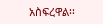አስፍረዋል፡፡